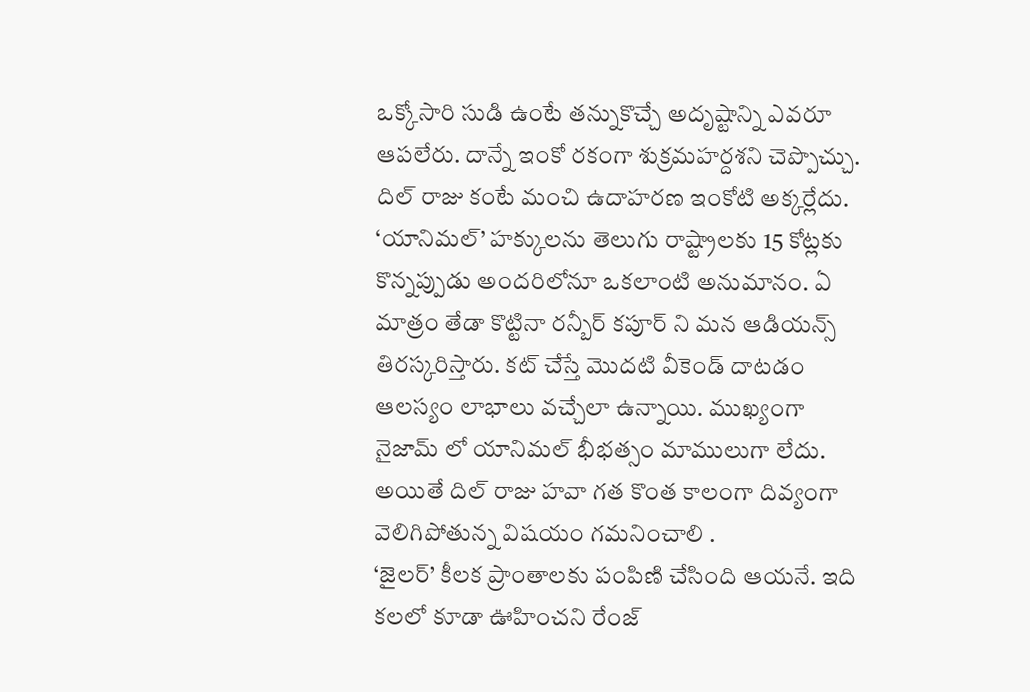ఒక్కోసారి సుడి ఉంటే తన్నుకొచ్చే అదృష్టాన్ని ఎవరూ ఆపలేరు. దాన్నే ఇంకో రకంగా శుక్రమహర్దశని చెప్పొచ్చు. దిల్ రాజు కంటే మంచి ఉదాహరణ ఇంకోటి అక్కర్లేదు. ‘యానిమల్’ హక్కులను తెలుగు రాష్ట్రాలకు 15 కోట్లకు కొన్నప్పుడు అందరిలోనూ ఒకలాంటి అనుమానం. ఏ మాత్రం తేడా కొట్టినా రన్బీర్ కపూర్ ని మన ఆడియన్స్ తిరస్కరిస్తారు. కట్ చేస్తే మొదటి వీకెండ్ దాటడం ఆలస్యం లాభాలు వచ్చేలా ఉన్నాయి. ముఖ్యంగా నైజామ్ లో యానిమల్ భీభత్సం మాములుగా లేదు. అయితే దిల్ రాజు హవా గత కొంత కాలంగా దివ్యంగా వెలిగిపోతున్న విషయం గమనించాలి .
‘జైలర్’ కీలక ప్రాంతాలకు పంపిణి చేసింది ఆయనే. ఇది కలలో కూడా ఊహించని రేంజ్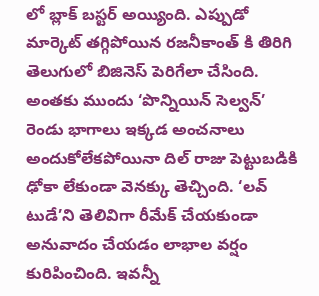లో బ్లాక్ బస్టర్ అయ్యింది. ఎప్పుడో మార్కెట్ తగ్గిపోయిన రజనీకాంత్ కి తిరిగి తెలుగులో బిజినెస్ పెరిగేలా చేసింది. అంతకు ముందు ‘పొన్నియిన్ సెల్వన్’ రెండు భాగాలు ఇక్కడ అంచనాలు అందుకోలేకపోయినా దిల్ రాజు పెట్టుబడికి ఢోకా లేకుండా వెనక్కు తెచ్చింది. ‘లవ్ టుడే’ని తెలివిగా రీమేక్ చేయకుండా అనువాదం చేయడం లాభాల వర్షం కురిపించింది. ఇవన్నీ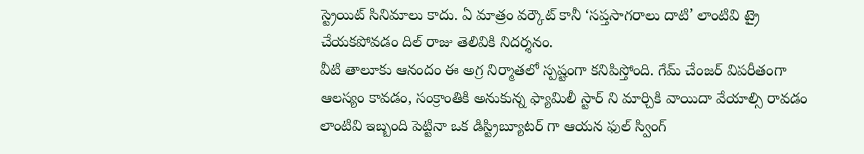స్ట్రెయిట్ సినిమాలు కాదు. ఏ మాత్రం వర్కౌట్ కానీ ‘సప్తసాగరాలు దాటి’ లాంటివి ట్రై చేయకపోవడం దిల్ రాజు తెలివికి నిదర్శనం.
వీటి తాలూకు ఆనందం ఈ అగ్ర నిర్మాతలో స్పష్టంగా కనిపిస్తోంది. గేమ్ చేంజర్ విపరీతంగా ఆలస్యం కావడం, సంక్రాంతికి అనుకున్న ఫ్యామిలీ స్టార్ ని మార్చికి వాయిదా వేయాల్సి రావడం లాంటివి ఇబ్బంది పెట్టినా ఒక డిస్ట్రిబ్యూటర్ గా ఆయన ఫుల్ స్వింగ్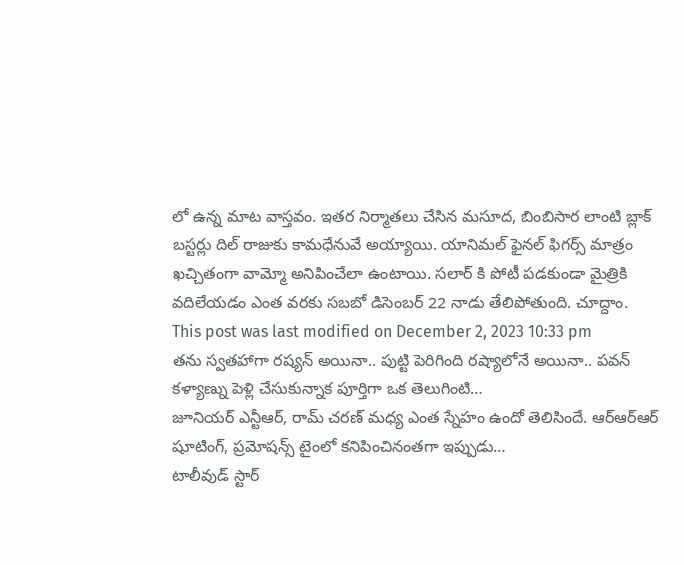లో ఉన్న మాట వాస్తవం. ఇతర నిర్మాతలు చేసిన మసూద, బింబిసార లాంటి బ్లాక్ బస్టర్లు దిల్ రాజుకు కామధేనువే అయ్యాయి. యానిమల్ ఫైనల్ ఫిగర్స్ మాత్రం ఖచ్చితంగా వామ్మో అనిపించేలా ఉంటాయి. సలార్ కి పోటీ పడకుండా మైత్రికి వదిలేయడం ఎంత వరకు సబబో డిసెంబర్ 22 నాడు తేలిపోతుంది. చూద్దాం.
This post was last modified on December 2, 2023 10:33 pm
తను స్వతహాగా రష్యన్ అయినా.. పుట్టి పెరిగింది రష్యాలోనే అయినా.. పవన్ కళ్యాణ్ను పెళ్లి చేసుకున్నాక పూర్తిగా ఒక తెలుగింటి…
జూనియర్ ఎన్టీఆర్, రామ్ చరణ్ మధ్య ఎంత స్నేహం ఉందో తెలిసిందే. ఆర్ఆర్ఆర్ షూటింగ్, ప్రమోషన్స్ టైంలో కనిపించినంతగా ఇప్పుడు…
టాలీవుడ్ స్టార్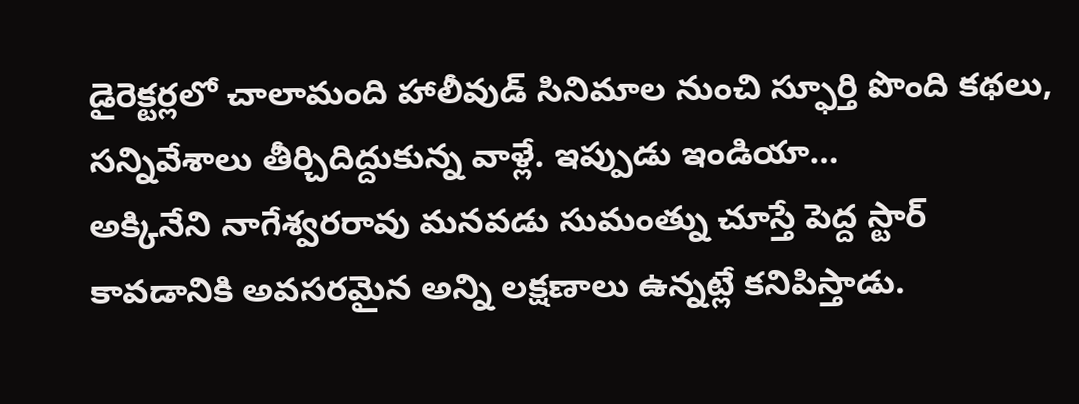డైరెక్టర్లలో చాలామంది హాలీవుడ్ సినిమాల నుంచి స్ఫూర్తి పొంది కథలు, సన్నివేశాలు తీర్చిదిద్దుకున్న వాళ్లే. ఇప్పుడు ఇండియా…
అక్కినేని నాగేశ్వరరావు మనవడు సుమంత్ను చూస్తే పెద్ద స్టార్ కావడానికి అవసరమైన అన్ని లక్షణాలు ఉన్నట్లే కనిపిస్తాడు.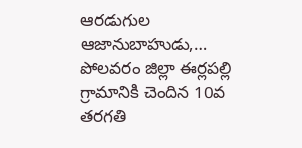ఆరడుగుల ఆజానుబాహుడు,…
పోలవరం జిల్లా ఈర్లపల్లి గ్రామానికి చెందిన 10వ తరగతి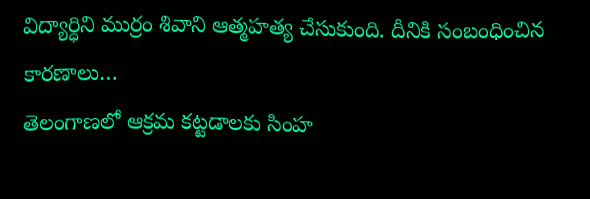విద్యార్ధిని ముర్రం శివాని ఆత్మహత్య చేసుకుంది. దీనికి సంబంధించిన కారణాలు…
తెలంగాణలో ఆక్రమ కట్టడాలకు సింహ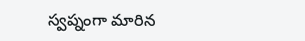స్వప్నంగా మారిన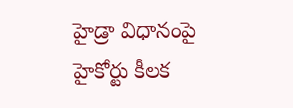హైడ్రా విధానంపై హైకోర్టు కీలక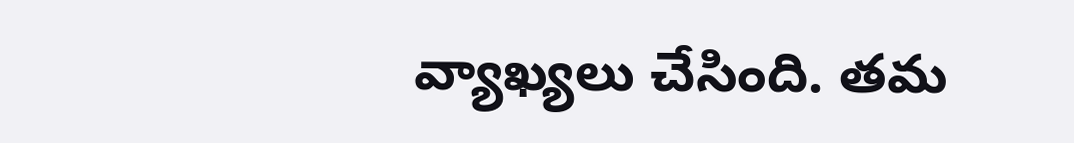వ్యాఖ్యలు చేసింది. తమ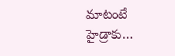మాటంటే హైడ్రాకు…